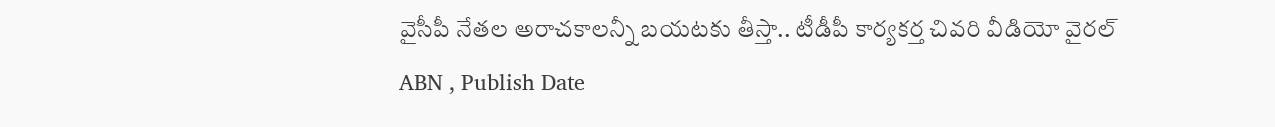వైసీపీ నేతల అరాచకాలన్నీ బయటకు తీస్తా.. టీడీపీ కార్యకర్త చివరి వీడియో వైరల్
ABN , Publish Date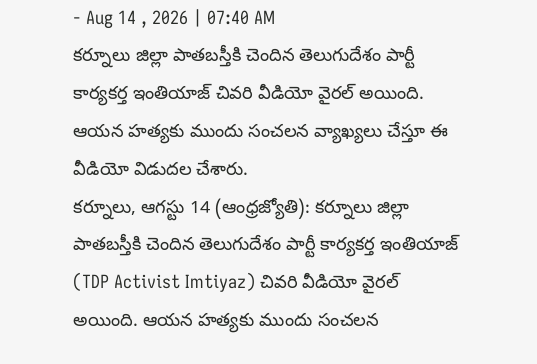- Aug 14 , 2026 | 07:40 AM
కర్నూలు జిల్లా పాతబస్తీకి చెందిన తెలుగుదేశం పార్టీ కార్యకర్త ఇంతియాజ్ చివరి వీడియో వైరల్ అయింది. ఆయన హత్యకు ముందు సంచలన వ్యాఖ్యలు చేస్తూ ఈ వీడియో విడుదల చేశారు.
కర్నూలు, ఆగస్టు 14 (ఆంధ్రజ్యోతి): కర్నూలు జిల్లా పాతబస్తీకి చెందిన తెలుగుదేశం పార్టీ కార్యకర్త ఇంతియాజ్ (TDP Activist Imtiyaz) చివరి వీడియో వైరల్ అయింది. ఆయన హత్యకు ముందు సంచలన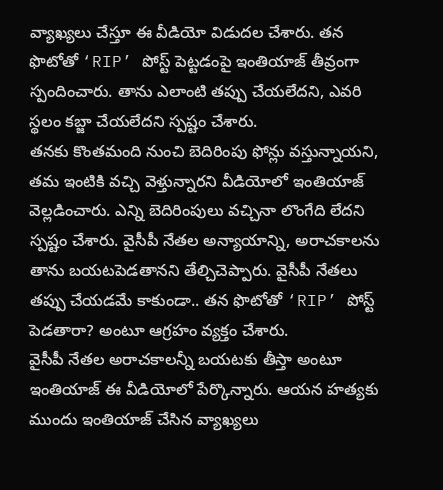వ్యాఖ్యలు చేస్తూ ఈ వీడియో విడుదల చేశారు. తన ఫొటోతో ‘RIP’ పోస్ట్ పెట్టడంపై ఇంతియాజ్ తీవ్రంగా స్పందించారు. తాను ఎలాంటి తప్పు చేయలేదని, ఎవరి స్థలం కబ్జా చేయలేదని స్పష్టం చేశారు.
తనకు కొంతమంది నుంచి బెదిరింపు ఫోన్లు వస్తున్నాయని, తమ ఇంటికి వచ్చి వెళ్తున్నారని వీడియోలో ఇంతియాజ్ వెల్లడించారు. ఎన్ని బెదిరింపులు వచ్చినా లొంగేది లేదని స్పష్టం చేశారు. వైసీపీ నేతల అన్యాయాన్ని, అరాచకాలను తాను బయటపెడతానని తేల్చిచెప్పారు. వైసీపీ నేతలు తప్పు చేయడమే కాకుండా.. తన ఫొటోతో ‘RIP’ పోస్ట్ పెడతారా? అంటూ ఆగ్రహం వ్యక్తం చేశారు.
వైసీపీ నేతల అరాచకాలన్నీ బయటకు తీస్తా అంటూ ఇంతియాజ్ ఈ వీడియోలో పేర్కొన్నారు. ఆయన హత్యకు ముందు ఇంతియాజ్ చేసిన వ్యాఖ్యలు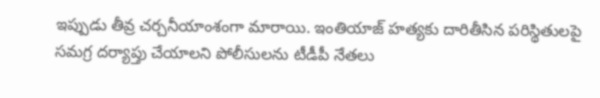ఇప్పుడు తీవ్ర చర్చనీయాంశంగా మారాయి. ఇంతియాజ్ హత్యకు దారితీసిన పరిస్థితులపై సమగ్ర దర్యాప్తు చేయాలని పోలీసులను టీడీపీ నేతలు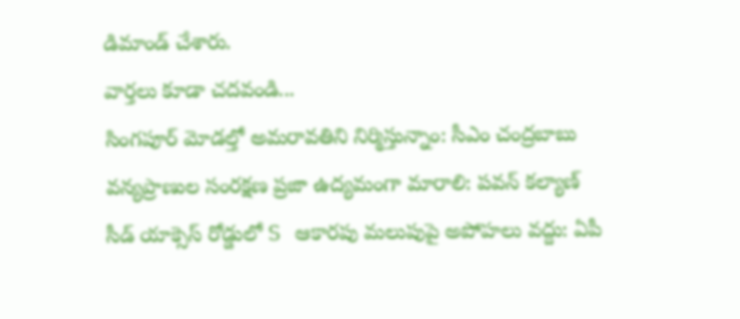డిమాండ్ చేశారు.
వార్తలు కూడా చదవండి...
సింగపూర్ మోడల్తో అమరావతిని నిర్మిస్తున్నాం: సీఎం చంద్రబాబు
వన్యప్రాణుల సంరక్షణ ప్రజా ఉద్యమంగా మారాలి: పవన్ కల్యాణ్
సీడ్ యాక్సెస్ రోడ్డులో S ఆకారపు మలుపుపై అపోహలు వద్దు: ఏపీ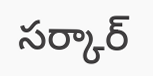సర్కార్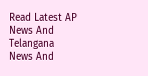Read Latest AP News And Telangana News And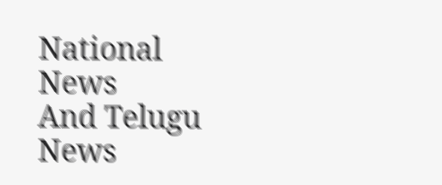National News
And Telugu News